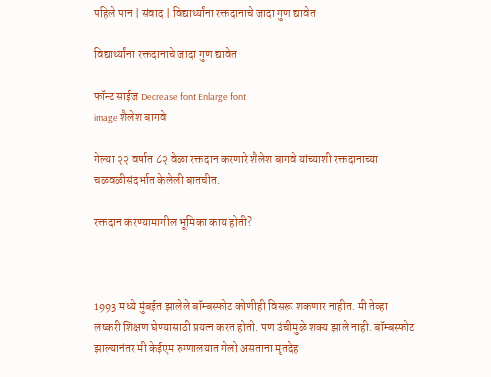पहिले पान | संवाद | विद्यार्थ्यांना रक्तदानाचे जादा गुण द्यावेत

विद्यार्थ्यांना रक्तदानाचे जादा गुण द्यावेत

फॉन्ट साईज Decrease font Enlarge font
image शैलेश बागवे

गेल्या २२ वर्षात ८२ वेळा रक्तदान करणारे शैलेश बागवे यांच्याशी रक्तदानाच्या चळवळीसंदर्भात केलेली बातचीत.

रक्तदान करण्यामागील भूमिका काय होती?



1993 मध्ये मुंबईत झालेले बॉम्बस्फोट कोणीही विसरू शकणार नाहीत. मी तेव्हा लष्करी शिक्षण घेण्यासाठी प्रयत्न करत होतो. पण उंचीमुळे शक्य झाले नाही. बॉम्बस्फोट झाल्यानंतर मी केईएम रुग्णालयात गेलो असताना मृतदेह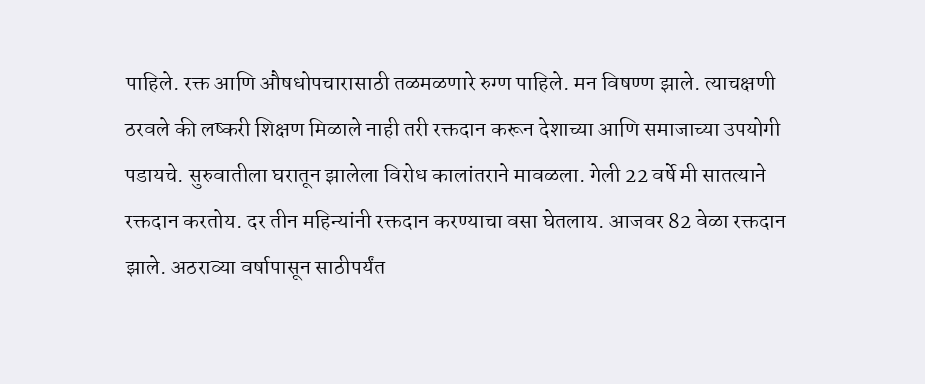पाहिले. रक्त आणि औषधोपचारासाठी तळमळणारे रुग्ण पाहिले. मन विषण्ण झाले. त्याचक्षणी ठरवले की लष्करी शिक्षण मिळाले नाही तरी रक्तदान करून देशाच्या आणि समाजाच्या उपयोगी पडायचे. सुरुवातीला घरातून झालेला विरोध कालांतराने मावळला. गेली 22 वर्षे मी सातत्याने रक्तदान करतोय. दर तीन महिन्यांनी रक्तदान करण्याचा वसा घेतलाय. आजवर 82 वेळा रक्तदान झाले. अठराव्या वर्षापासून साठीपर्यंत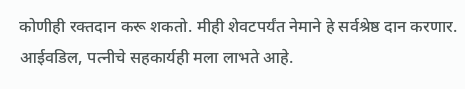कोणीही रक्तदान करू शकतो. मीही शेवटपर्यंत नेमाने हे सर्वश्रेष्ठ दान करणार. आईवडिल, पत्नीचे सहकार्यही मला लाभते आहे.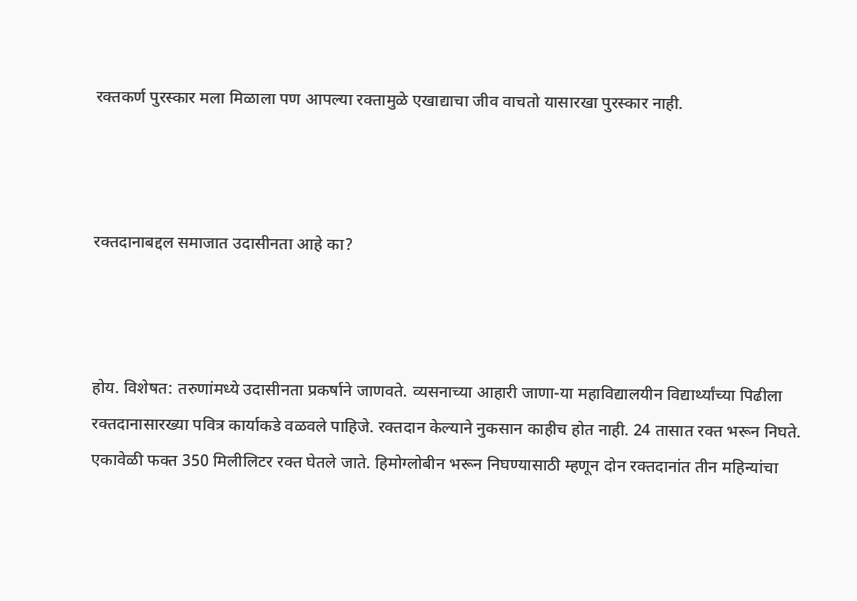रक्तकर्ण पुरस्कार मला मिळाला पण आपल्या रक्तामुळे एखाद्याचा जीव वाचतो यासारखा पुरस्कार नाही.



रक्तदानाबद्दल समाजात उदासीनता आहे का?



होय. विशेषत: तरुणांमध्ये उदासीनता प्रकर्षाने जाणवते. व्यसनाच्या आहारी जाणा-या महाविद्यालयीन विद्यार्थ्यांच्या पिढीला रक्तदानासारख्या पवित्र कार्याकडे वळवले पाहिजे. रक्तदान केल्याने नुकसान काहीच होत नाही. 24 तासात रक्त भरून निघते. एकावेळी फक्त 350 मिलीलिटर रक्त घेतले जाते. हिमोग्लोबीन भरून निघण्यासाठी म्हणून दोन रक्तदानांत तीन महिन्यांचा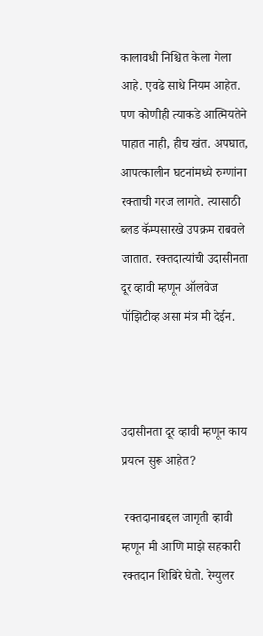कालावधी निश्चित केला गेला आहे. एवढे साधे नियम आहेत. पण कोणीही त्याकडे आत्मियतेने पाहात नाही, हीच खंत. अपघात, आपत्कालीन घटनांमध्ये रुग्णांना रक्ताची गरज लागते. त्यासाठी ब्लड कॅम्पसारखे उपक्रम राबवले जातात. रक्तदात्यांची उदासीनता दूर व्हावी म्हणून ऑलवेज पॉझिटीव्ह असा मंत्र मी देईन.



उदासीनता दूर व्हावी म्हणून काय प्रयत्न सुरू आहेत?

 रक्तदानाबद्दल जागृती व्हावी म्हणून मी आणि माझे सहकारी रक्तदान शिबिरे घेतो. रेग्युलर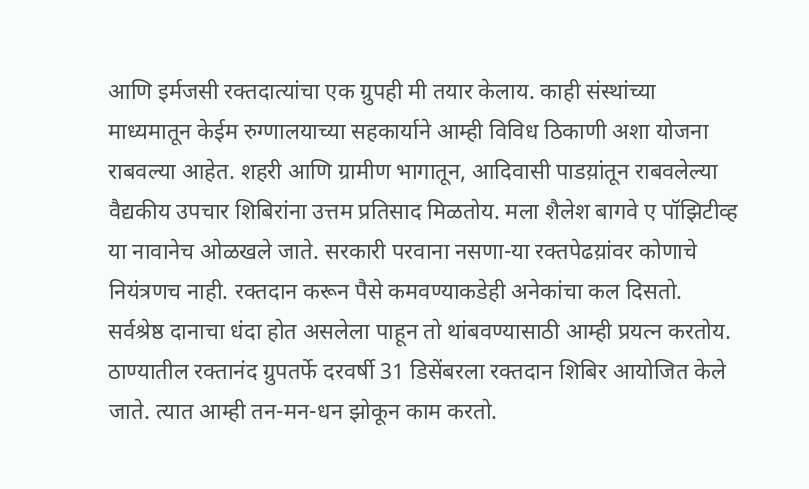आणि इर्मजसी रक्तदात्यांचा एक ग्रुपही मी तयार केलाय. काही संस्थांच्या माध्यमातून केईम रुग्णालयाच्या सहकार्याने आम्ही विविध ठिकाणी अशा योजना राबवल्या आहेत. शहरी आणि ग्रामीण भागातून, आदिवासी पाडय़ांतून राबवलेल्या वैद्यकीय उपचार शिबिरांना उत्तम प्रतिसाद मिळतोय. मला शैलेश बागवे ए पॉझिटीव्ह या नावानेच ओळखले जाते. सरकारी परवाना नसणा-या रक्तपेढय़ांवर कोणाचे नियंत्रणच नाही. रक्तदान करून पैसे कमवण्याकडेही अनेकांचा कल दिसतो. सर्वश्रेष्ठ दानाचा धंदा होत असलेला पाहून तो थांबवण्यासाठी आम्ही प्रयत्न करतोय. ठाण्यातील रक्तानंद ग्रुपतर्फे दरवर्षी 31 डिसेंबरला रक्तदान शिबिर आयोजित केले जाते. त्यात आम्ही तन-मन-धन झोकून काम करतो.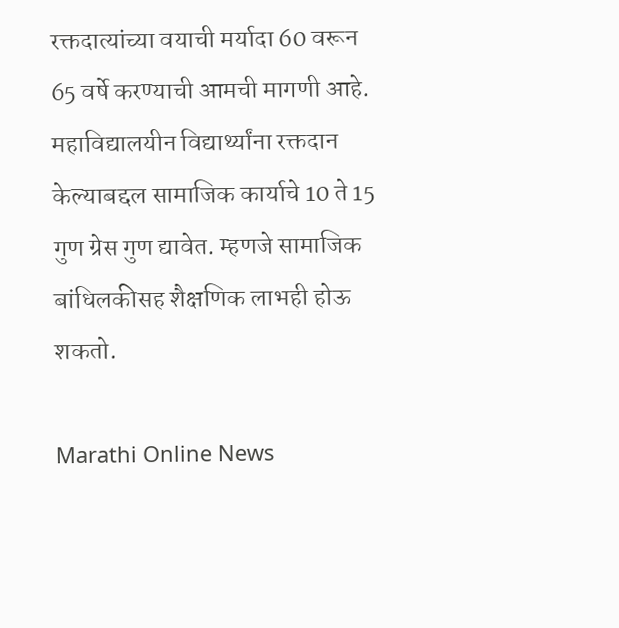रक्तदात्यांच्या वयाची मर्यादा 60 वरून 65 वर्षे करण्याची आमची मागणी आहे. महाविद्यालयीन विद्यार्थ्यांना रक्तदान केल्याबद्दल सामाजिक कार्याचे 10 ते 15 गुण ग्रेस गुण द्यावेत. म्हणजे सामाजिक बांधिलकीसह शैक्षणिक लाभही होऊ शकतो.

Marathi Online News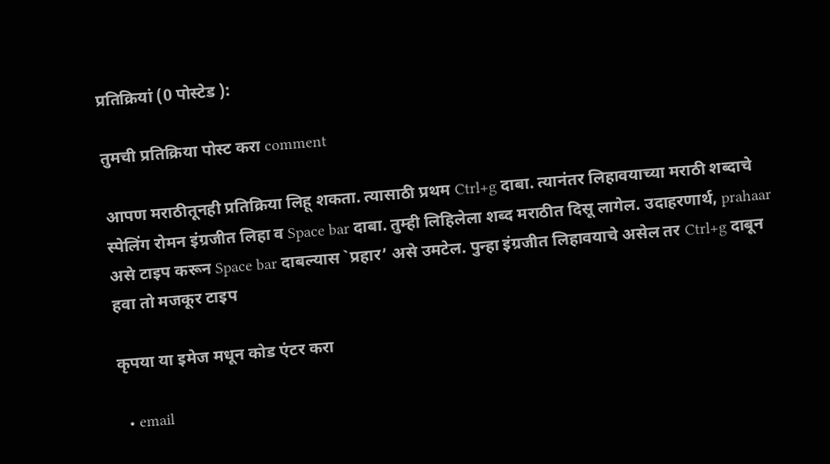प्रतिक्रियां (0 पोस्टेड ):

तुमची प्रतिक्रिया पोस्ट करा comment

आपण मराठीतूनही प्रतिक्रिया लिहू शकता. त्यासाठी प्रथम Ctrl+g दाबा. त्यानंतर लिहावयाच्या मराठी शब्दाचे स्पेलिंग रोमन इंग्रजीत लिहा व Space bar दाबा. तुम्ही लिहिलेला शब्द मराठीत दिसू लागेल. उदाहरणार्थ, prahaar असे टाइप करून Space bar दाबल्यास `प्रहार’ असे उमटेल. पुन्हा इंग्रजीत लिहावयाचे असेल तर Ctrl+g दाबून हवा तो मजकूर टाइप

कृपया या इमेज मधून कोड एंटर करा

  • email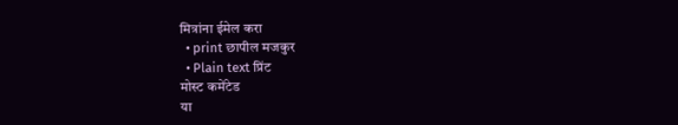मित्रांना ईमेल करा
  • print छापील मजकुर
  • Plain text प्रिंट
मोस्ट कमेंटेड
या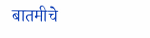बातमीचे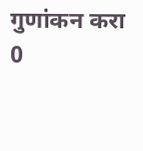गुणांकन करा
0